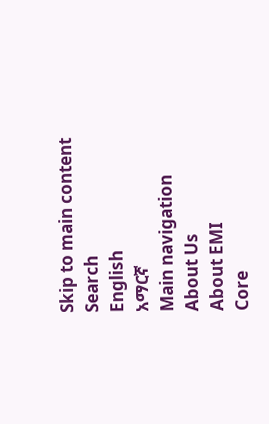Skip to main content
Search
English
አማርኛ
Main navigation
About Us
About EMI
Core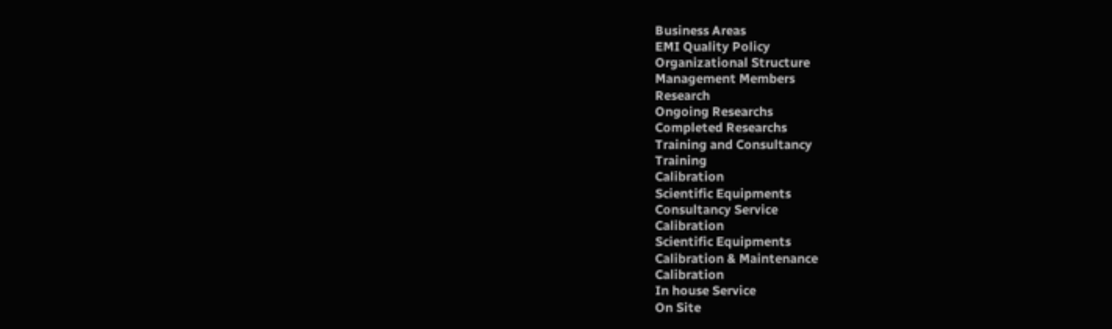Business Areas
EMI Quality Policy
Organizational Structure
Management Members
Research
Ongoing Researchs
Completed Researchs
Training and Consultancy
Training
Calibration
Scientific Equipments
Consultancy Service
Calibration
Scientific Equipments
Calibration & Maintenance
Calibration
In house Service
On Site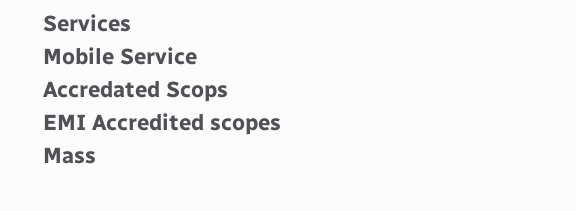Services
Mobile Service
Accredated Scops
EMI Accredited scopes
Mass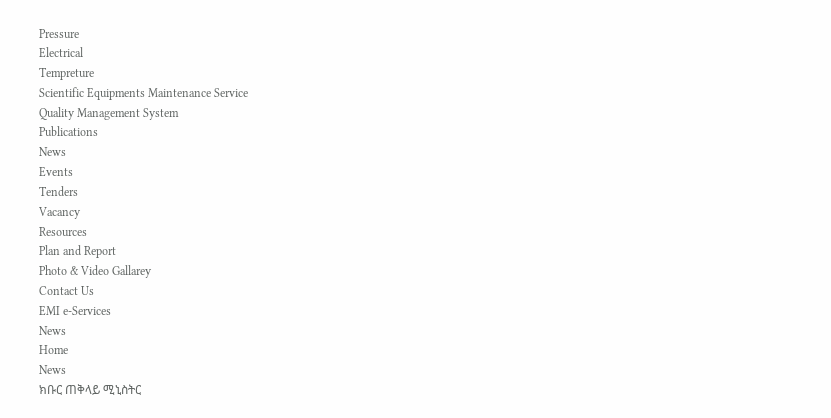Pressure
Electrical
Tempreture
Scientific Equipments Maintenance Service
Quality Management System
Publications
News
Events
Tenders
Vacancy
Resources
Plan and Report
Photo & Video Gallarey
Contact Us
EMI e-Services
News
Home
News
ክቡር ጠቅላይ ሚኒስትር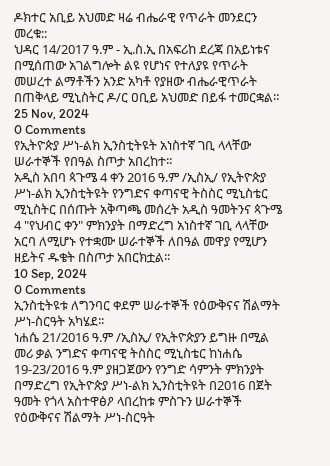ዶክተር አቢይ አህመድ ዛሬ ብሔራዊ የጥራት መንደርን መረቁ::
ህዳር 14/2017 ዓ.ም - ኢ.ስ.ኢ በአፍሪከ ደረጃ በአይነቱና በሚሰጠው አገልግሎት ልዩ የሆነና የተለያዩ የጥራት መሠረተ ልማቶችን አንድ አካቶ የያዘው ብሔራዊጥራት በጠቅላይ ሚኒስትር ዶ/ር ዐቢይ አህመድ በይፋ ተመርቋል።
25 Nov, 2024
0 Comments
የኢትዮጵያ ሥነ-ልክ ኢንስቲትዩት አነስተኛ ገቢ ላላቸው ሠራተኞች የበዓል ስጦታ አበረከተ፡፡
አዲስ አበባ ጳጉሜ 4 ቀን 2016 ዓ.ም /ኢስኢ/ የኢትዮጵያ ሥነ-ልክ ኢንስቲትዩት የንግድና ቀጣናዊ ትስስር ሚኒስቴር ሚኒስትር በሰጡት አቅጣጫ መሰረት አዲስ ዓመትንና ጳጉሜ 4 "የህብር ቀን" ምክንያት በማድረግ አነስተኛ ገቢ ላላቸው አርባ ለሚሆኑ የተቋሙ ሠራተኞች ለበዓል መዋያ የሚሆን ዘይትና ዱቄት በስጦታ አበርክቷል፡፡
10 Sep, 2024
0 Comments
ኢንስቲትዩቱ ለግንባር ቀደም ሠራተኞች የዕውቅናና ሽልማት ሥነ-ስርዓት አካሄደ፡፡
ነሐሴ 21/2016 ዓ.ም /ኢስኢ/ የኢትዮጵያን ይግዙ በሚል መሪ ቃል ንግድና ቀጣናዊ ትስስር ሚኒስቴር ከነሐሴ 19-23/2016 ዓ.ም ያዘጋጀውን የንግድ ሳምንት ምክንያት በማድረግ የኢትዮጵያ ሥነ-ልክ ኢንስቲትዩት በ2016 በጀት ዓመት የጎላ አስተዋፅዖ ላበረከቱ ምስጉን ሠራተኞች የዕውቅናና ሽልማት ሥነ-ስርዓት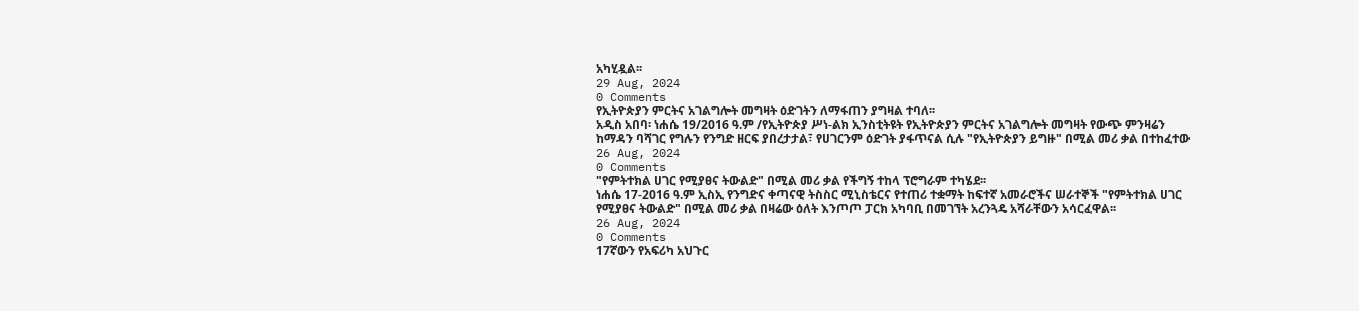አካሂዷል፡፡
29 Aug, 2024
0 Comments
የኢትዮጵያን ምርትና አገልግሎት መግዛት ዕድገትን ለማፋጠን ያግዛል ተባለ፡፡
አዲስ አበባ፡ ነሐሴ 19/2016 ዓ.ም /የኢትዮጵያ ሥነ-ልክ ኢንስቲትዩት የኢትዮጵያን ምርትና አገልግሎት መግዛት የውጭ ምንዛሬን ከማዳን ባሻገር የግሉን የንግድ ዘርፍ ያበረታታል፣ የሀገርንም ዕድገት ያፋጥናል ሲሉ "የኢትዮጵያን ይግዙ" በሚል መሪ ቃል በተከፈተው
26 Aug, 2024
0 Comments
"የምትተክል ሀገር የሚያፀና ትውልድ" በሚል መሪ ቃል የችግኝ ተከላ ፕሮግራም ተካሄደ፡፡
ነሐሴ 17-2016 ዓ.ም ኢስኢ የንግድና ቀጣናዊ ትስስር ሚኒስቴርና የተጠሪ ተቋማት ከፍተኛ አመራሮችና ሠራተኞች "የምትተክል ሀገር የሚያፀና ትውልድ" በሚል መሪ ቃል በዛሬው ዕለት እንጦጦ ፓርክ አካባቢ በመገኘት አረንጓዴ አሻራቸውን አሳርፈዋል፡፡
26 Aug, 2024
0 Comments
17ኛውን የአፍሪካ አህጉር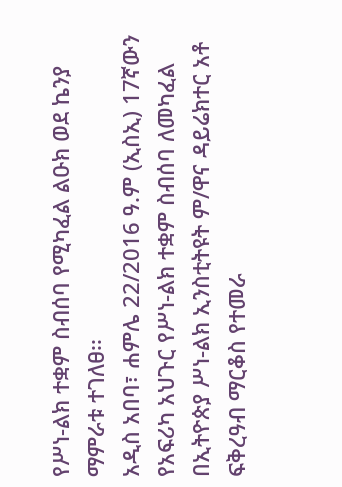የሥነ-ልክ ተቋም ስብሰባ የሚካፈል ልዑክ ወደ ኬንያ ማምራቱ ተገለፀ፡፡
አዲስ አበባ፣ ሐምሌ 22/2016 ዓ.ም (ኢስኢ) 17ኛውን የአፍሪካ አህጉር የሥነ-ልክ ተቋም ስብሰባ ለመካፈል በኢትዮጵያ ሥነ-ልክ ኢንስቲትዩት ም/ዋና ዳይሬክተር አቶ ፍቅረዓብ ማርቆስ የተመራ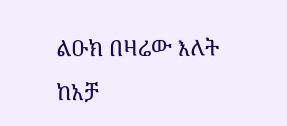ልዑክ በዛሬው እለት ከአቻ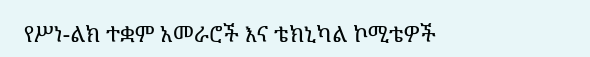የሥነ-ልክ ተቋም አመራሮች እና ቴክኒካል ኮሚቴዎች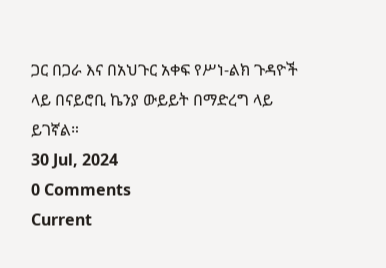ጋር በጋራ እና በአህጉር አቀፍ የሥነ-ልክ ጉዳዮች ላይ በናይሮቢ ኬንያ ውይይት በማድረግ ላይ ይገኛል።
30 Jul, 2024
0 Comments
Current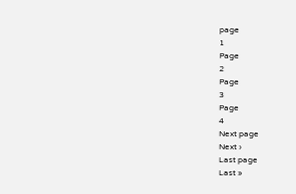page
1
Page
2
Page
3
Page
4
Next page
Next ›
Last page
Last »